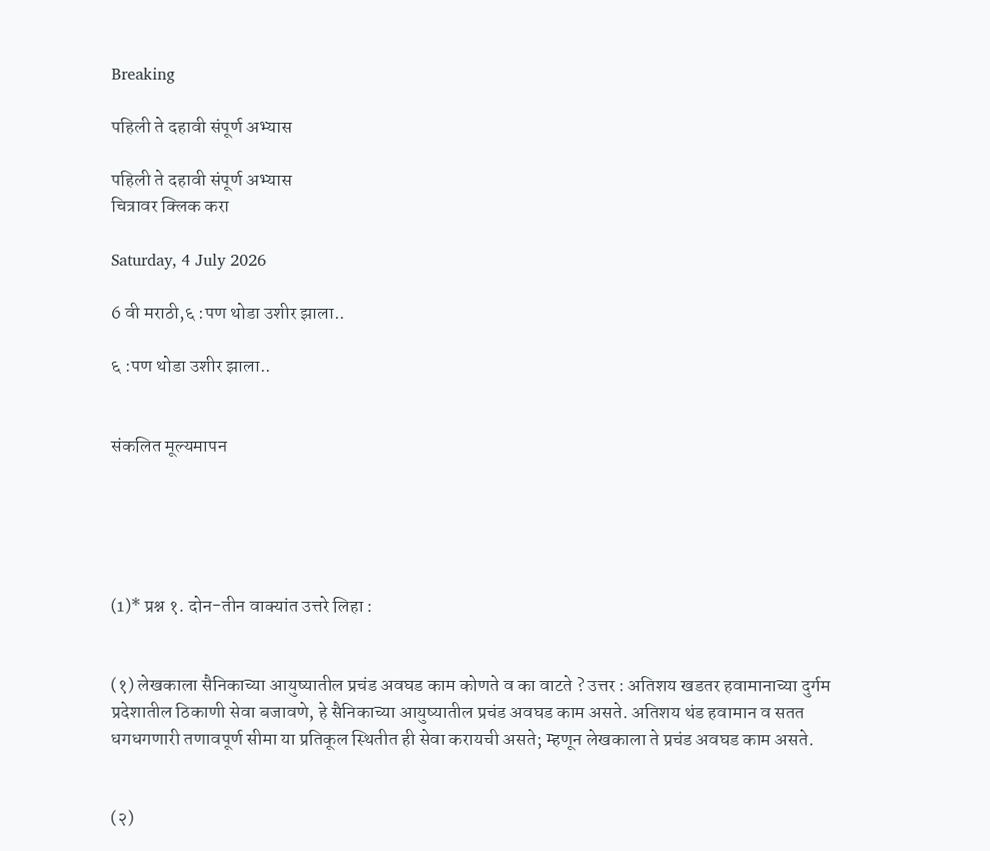Breaking

पहिली ते दहावी संपूर्ण अभ्यास

पहिली ते दहावी संपूर्ण अभ्यास
चित्रावर क्लिक करा

Saturday, 4 July 2026

6 वी मराठी,६ :पण थोडा उशीर झाला..

६ :पण थोडा उशीर झाला..


संकलित मूल्यमापन





(1)* प्रश्न १. दोन-तीन वाक्यांत उत्तरे लिहा :


(१) लेखकाला सैनिकाच्या आयुष्यातील प्रचंड अवघड काम कोणते व का वाटते ? उत्तर : अतिशय खडतर हवामानाच्या दुर्गम प्रदेशातील ठिकाणी सेवा बजावणे, हे सैनिकाच्या आयुष्यातील प्रचंड अवघड काम असते. अतिशय थंड हवामान व सतत धगधगणारी तणावपूर्ण सीमा या प्रतिकूल स्थितीत ही सेवा करायची असते; म्हणून लेखकाला ते प्रचंड अवघड काम असते.


(२)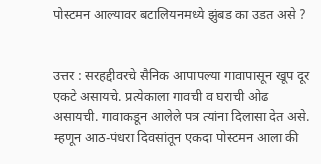पोस्टमन आल्यावर बटालियनमध्ये झुंबड का उडत असे ?


उत्तर : सरहद्दीवरचे सैनिक आपापल्या गावापासून खूप दूर एकटे असायचे. प्रत्येकाला गावची व घराची ओढ असायची. गावाकडून आलेले पत्र त्यांना दिलासा देत असे. म्हणून आठ-पंधरा दिवसांतून एकदा पोस्टमन आला की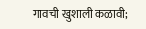गावची खुशाली कळावी;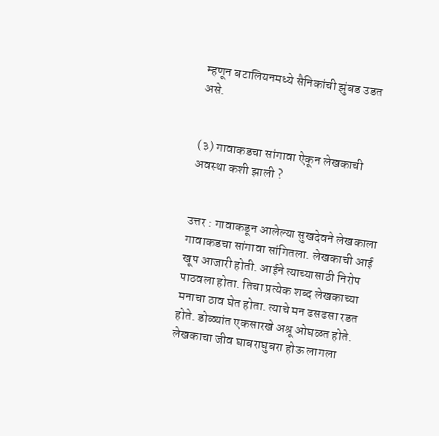म्हणून बटालियनमध्ये सैनिकांची झुंबड उडत असे.


(३) गावाकडचा सांगावा ऐकून लेखकाची अवस्था कशी झाली ?


उत्तर : गावाकडून आलेल्या सुखदेवने लेखकाला गावाकडचा सांगावा सांगितला. लेखकाची आई खूप आजारी होती. आईने त्याच्यासाठी निरोप पाठवला होता. तिचा प्रत्येक शब्द लेखकाच्या मनाचा ठाव घेत होता. त्याचे मन ढसढसा रडत होते. डोळ्यांत एकसारखे अश्रू ओघळत होते. लेखकाचा जीव घाबराघुबरा होऊ लागला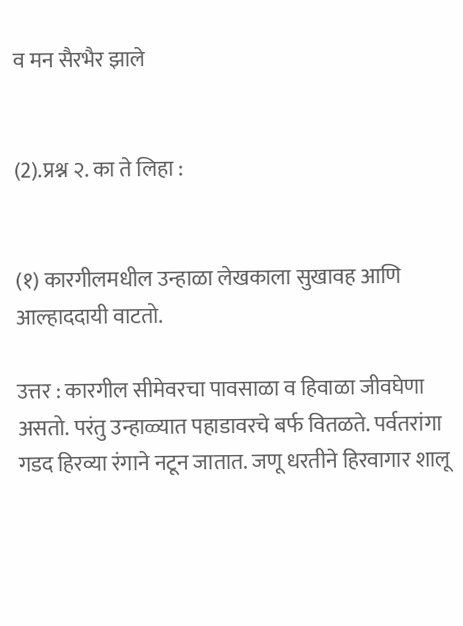व मन सैरभैर झाले


(2).प्रश्न २. का ते लिहा :


(१) कारगीलमधील उन्हाळा लेखकाला सुखावह आणि आल्हाददायी वाटतो.

उत्तर : कारगील सीमेवरचा पावसाळा व हिवाळा जीवघेणा असतो. परंतु उन्हाळ्यात पहाडावरचे बर्फ वितळते. पर्वतरांगा गडद हिरव्या रंगाने नटून जातात. जणू धरतीने हिरवागार शालू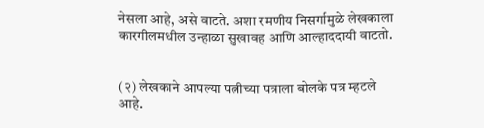नेसला आहे, असे वाटते. अशा रमणीय निसर्गामुळे लेखकाला कारगीलमधील उन्हाळा सुखावह आणि आल्हाददायी वाटतो.


(२) लेखकाने आपल्या पत्नीच्या पत्राला बोलके पत्र म्हटले आहे.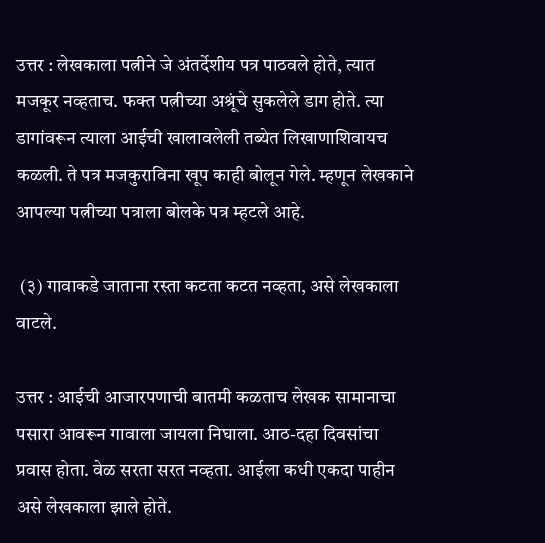उत्तर : लेखकाला पत्नीने जे अंतर्देशीय पत्र पाठवले होते, त्यात मजकूर नव्हताच. फक्त पत्नीच्या अश्रूंचे सुकलेले डाग होते. त्या डागांवरून त्याला आईची खालावलेली तब्येत लिखाणाशिवायच कळली. ते पत्र मजकुराविना खूप काही बोलून गेले. म्हणून लेखकाने आपल्या पत्नीच्या पत्राला बोलके पत्र म्हटले आहे.

 (३) गावाकडे जाताना रस्ता कटता कटत नव्हता, असे लेखकाला वाटले.

उत्तर : आईची आजारपणाची बातमी कळताच लेखक सामानाचा पसारा आवरून गावाला जायला निघाला. आठ-दहा दिवसांचा प्रवास होता. वेळ सरता सरत नव्हता. आईला कधी एकदा पाहीन असे लेखकाला झाले होते.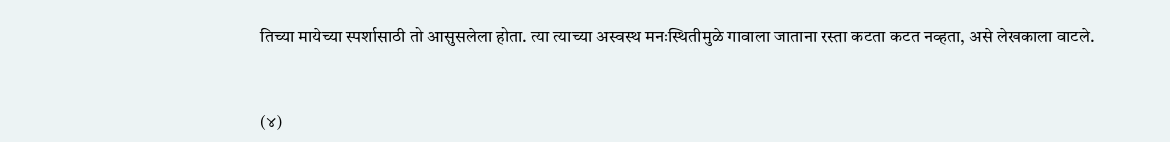तिच्या मायेच्या स्पर्शासाठी तो आसुसलेला होता. त्या त्याच्या अस्वस्थ मनःस्थितीमुळे गावाला जाताना रस्ता कटता कटत नव्हता, असे लेखकाला वाटले.


(४)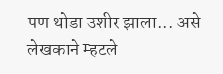पण थोडा उशीर झाला... असे लेखकाने म्हटले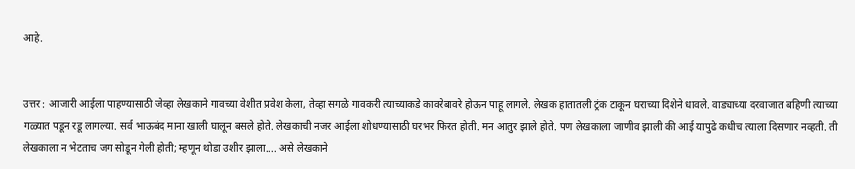आहे.


उत्तर : आजारी आईला पाहण्यासाठी जेव्हा लेखकाने गावच्या वेशीत प्रवेश केला, तेव्हा सगळे गावकरी त्याच्याकडे कावरेबावरे होऊन पाहू लागले. लेखक हातातली ट्रंक टाकून घराच्या दिशेने धावले. वाड्याच्या दरवाजात बहिणी त्याच्या गळ्यात पडून रडू लागल्या. सर्व भाऊबंद माना खाली घालून बसले होते. लेखकाची नजर आईला शोधण्यासाठी घरभर फिरत होती. मन आतुर झाले होते. पण लेखकाला जाणीव झाली की आई यापुढे कधीच त्याला दिसणार नव्हती. ती लेखकाला न भेटताच जग सोडून गेली होती; म्हणून थोडा उशीर झाला.... असे लेखकाने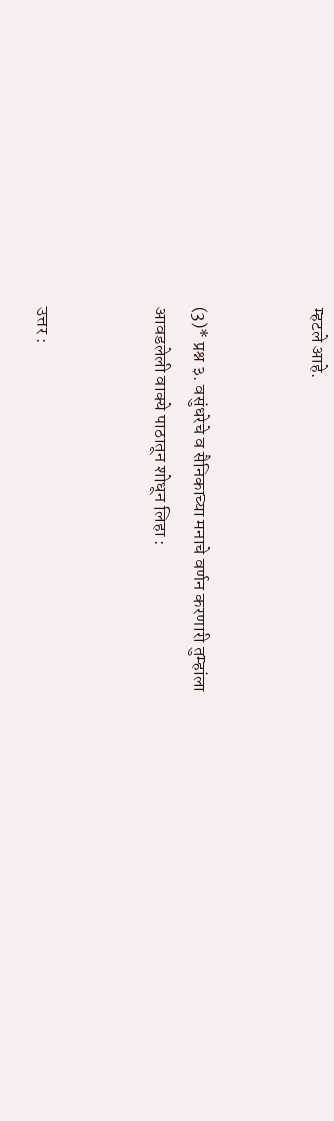म्हटले आहे.


(3)* प्रश्न ३. वसुंधरेचे व सैनिकाच्या मनाचे वर्णन करणारी तुम्हांला आवडलेली वाक्ये पाठातून शोधून लिहा :


उत्तर :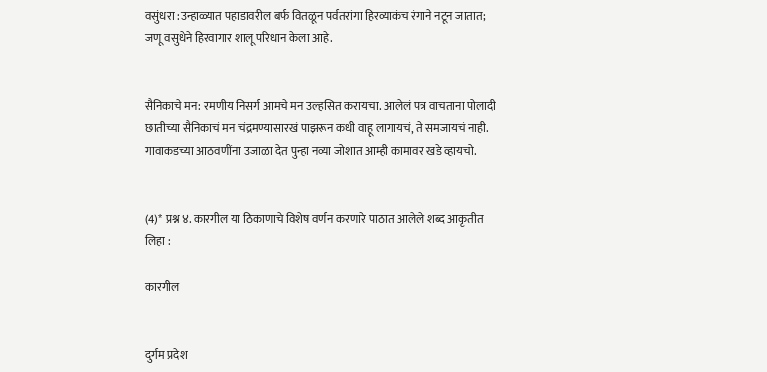वसुंधरा :उन्हाळ्यात पहाडावरील बर्फ वितळून पर्वतरांगा हिरव्याकंच रंगाने नटून जातात; जणू वसुधेने हिरवागार शालू परिधान केला आहे.


सैनिकाचे मन: रमणीय निसर्ग आमचे मन उल्हसित करायचा. आलेलं पत्र वाचताना पोलादी छातीच्या सैनिकाचं मन चंद्रमण्यासारखं पाझरून कधी वाहू लागायचं, ते समजायचं नाही. गावाकडच्या आठवणींना उजाळा देत पुन्हा नव्या जोशात आम्ही कामावर खडे व्हायचो.


(4)* प्रश्न ४. कारगील या ठिकाणाचे विशेष वर्णन करणारे पाठात आलेले शब्द आकृतीत लिहा :

कारगील


दुर्गम प्रदेश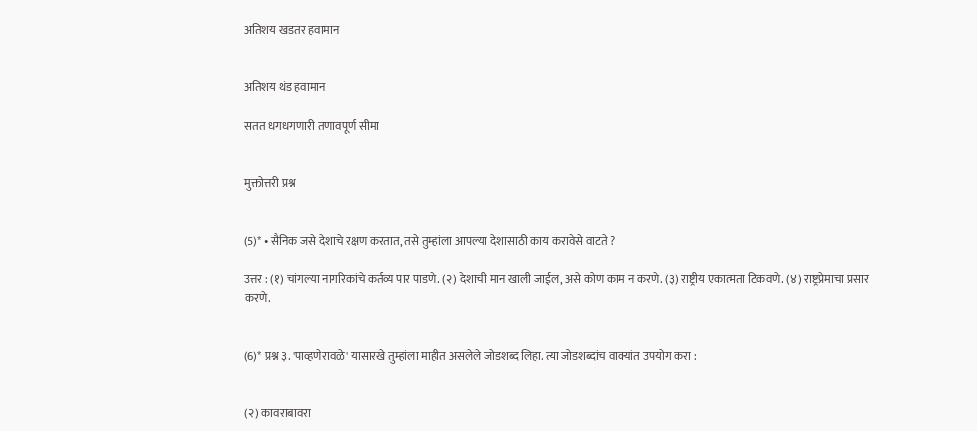अतिशय खडतर हवामान


अतिशय थंड हवामान

सतत धगधगणारी तणावपूर्ण सीमा


मुक्तोत्तरी प्रश्न


(5)* • सैनिक जसे देशाचे रक्षण करतात, तसे तुम्हांला आपल्या देशासाठी काय करावेसे वाटते ?

उत्तर : (१) चांगल्या नागरिकांचे कर्तव्य पार पाडणे. (२) देशाची मान खाली जाईल, असे कोण काम न करणे. (३) राष्ट्रीय एकात्मता टिकवणे. (४) राष्ट्रप्रेमाचा प्रसार करणे.


(6)* प्रश्न ३. 'पाव्हणेरावळे' यासारखे तुम्हांला माहीत असलेले जोडशब्द लिहा. त्या जोडशब्दांच वाक्यांत उपयोग करा :


(२) कावराबावरा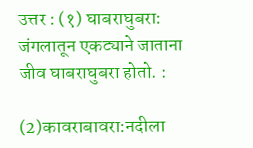उत्तर : (१) घाबराघुबरा:     जंगलातून एकट्याने जाताना जीव घाबराघुबरा होतो. :

(2)कावराबावरा:नदीला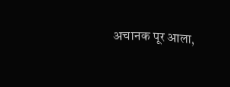अचानक पूर आला,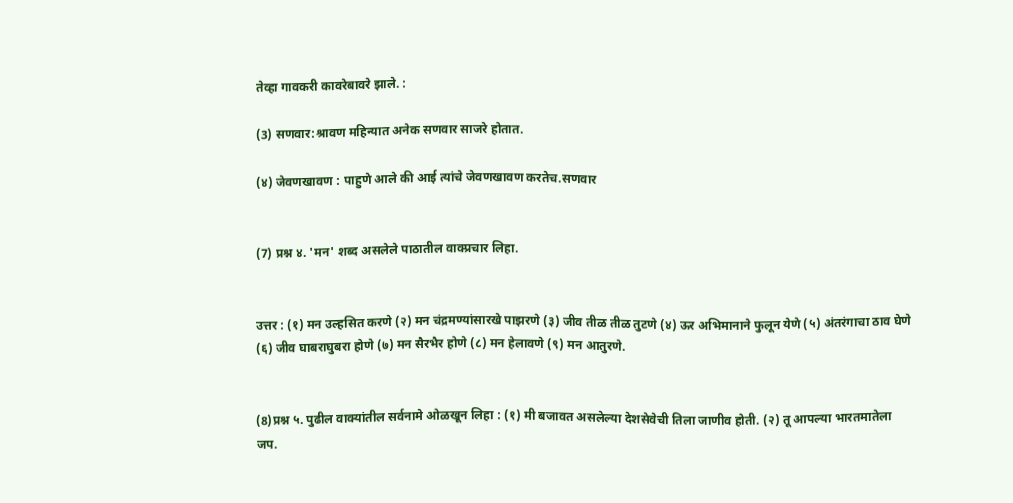तेव्हा गावकरी कावरेबावरे झाले. :

(3) सणवार:श्रावण महिन्यात अनेक सणवार साजरे होतात.

(४) जेवणखावण : पाहुणे आले की आई त्यांचे जेवणखावण करतेच.सणवार


(7) प्रश्न ४. 'मन' शब्द असलेले पाठातील वाक्प्रचार लिहा.


उत्तर : (१) मन उल्हसित करणे (२) मन चंद्रमण्यांसारखे पाझरणे (३) जीव तीळ तीळ तुटणे (४) ऊर अभिमानाने फुलून येणे (५) अंतरंगाचा ठाव घेणे (६) जीव घाबराघुबरा होणे (७) मन सैरभैर होणे (८) मन हेलावणे (९) मन आतुरणे.


(8)प्रश्न ५. पुढील वाक्यांतील सर्वनामे ओळखून लिहा : (१) मी बजावत असलेल्या देशसेवेची तिला जाणीव होती. (२) तू आपल्या भारतमातेला जप.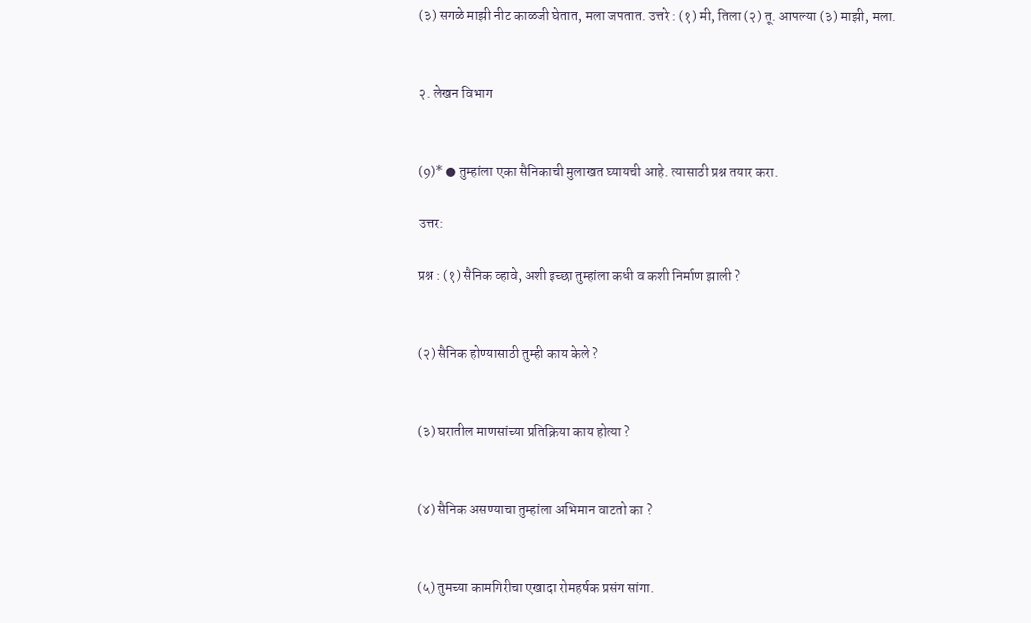(३) सगळे माझी नीट काळजी घेतात, मला जपतात. उत्तरे : (१) मी, तिला (२) तू. आपल्या (३) माझी, मला.


२. लेखन विभाग


(9)* ● तुम्हांला एका सैनिकाची मुलाखत घ्यायची आहे. त्यासाठी प्रश्न तयार करा.

उत्तर:

प्रश्न : (१) सैनिक व्हावे, अशी इच्छा तुम्हांला कधी व कशी निर्माण झाली ?


(२) सैनिक होण्यासाठी तुम्ही काय केले ?


(३) घरातील माणसांच्या प्रतिक्रिया काय होत्या ?


(४) सैनिक असण्याचा तुम्हांला अभिमान वाटतो का ?


(५) तुमच्या कामगिरीचा एखादा रोमहर्षक प्रसंग सांगा.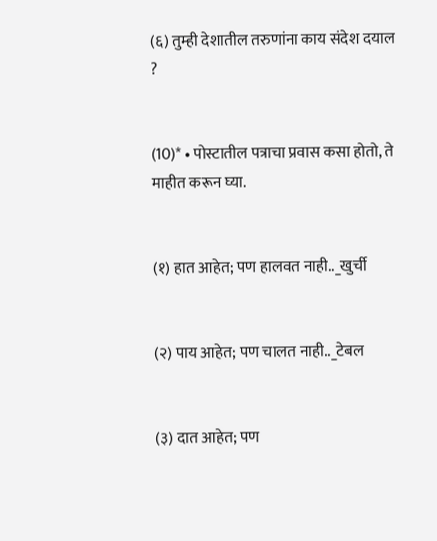(६) तुम्ही देशातील तरुणांना काय संदेश दयाल ?


(10)* • पोस्टातील पत्राचा प्रवास कसा होतो, ते माहीत करून घ्या.


(१) हात आहेत; पण हालवत नाही.._खुर्ची


(२) पाय आहेत; पण चालत नाही.._टेबल


(३) दात आहेत; पण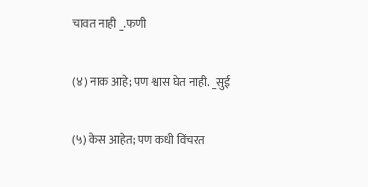चावत नाही _.फणी


(४) नाक आहे; पण श्वास घेत नाही. _सुई


(५) केस आहेत; पण कधी विंचरत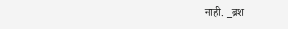नाही. _ब्रश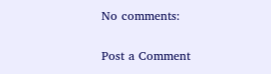No comments:

Post a Comment